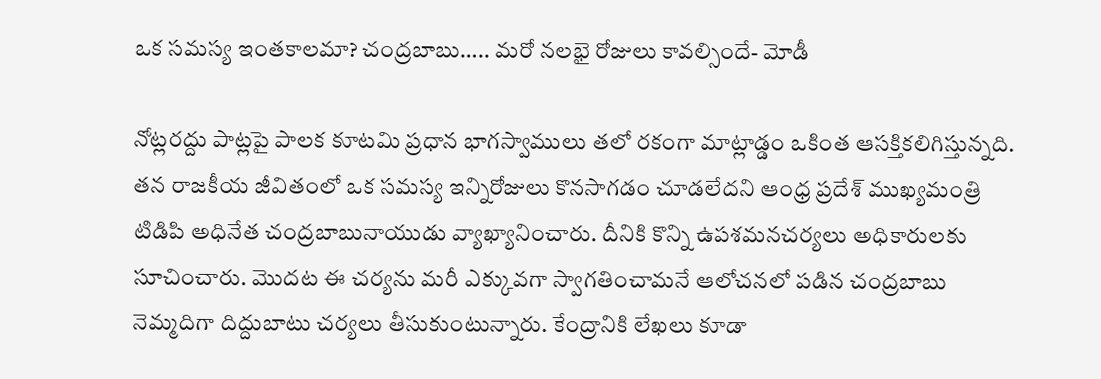ఒక సమస్య ఇంతకాలమా? చంద్రబాబు….. మరో నలభై రోజులు కావల్సిందే- మోడీ

నోట్లరద్దు పాట్లపై పాలక కూటమి ప్రధాన భాగస్వాములు తలో రకంగా మాట్లాడ్డం ఒకింత ఆసక్తికలిగిస్తున్నది. తన రాజకీయ జీవితంలో ఒక సమస్య ఇన్నిరోజులు కొనసాగడం చూడలేదని ఆంధ్ర ప్రదేశ్‌ ముఖ్యమంత్రి టిడిపి అధినేత చంద్రబాబునాయుడు వ్యాఖ్యానించారు. దీనికి కొన్ని ఉపశమనచర్యలు అధికారులకు సూచించారు. మొదట ఈ చర్యను మరీ ఎక్కువగా స్వాగతించామనే ఆలోచనలో పడిన చంద్రబాబు నెమ్మదిగా దిద్దుబాటు చర్యలు తీసుకుంటున్నారు. కేంద్రానికి లేఖలు కూడా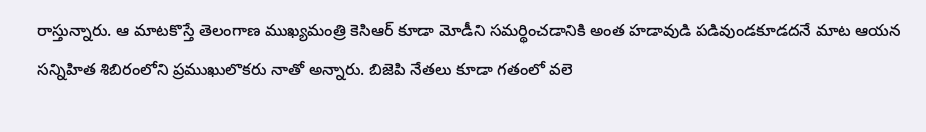రాస్తున్నారు. ఆ మాటకొస్తే తెలంగాణ ముఖ్యమంత్రి కెసిఆర్‌ కూడా మోడీని సమర్థించడానికి అంత హడావుడి పడివుండకూడదనే మాట ఆయన సన్నిహిత శిబిరంలోని ప్రముఖులొకరు నాతో అన్నారు. బిజెపి నేతలు కూడా గతంలో వలె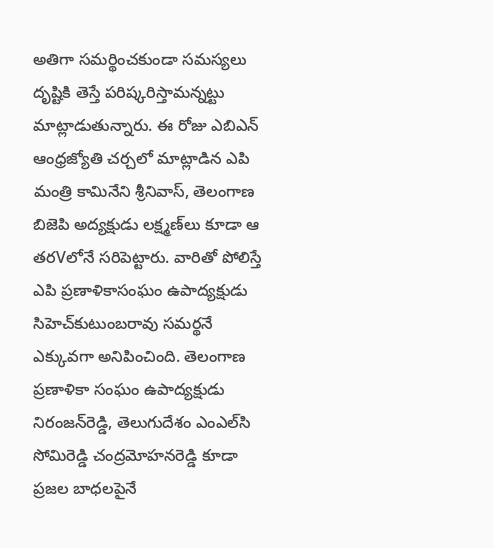అతిగా సమర్థించకుండా సమస్యలు దృష్టికి తెస్తే పరిష్కరిస్తామన్నట్టు మాట్లాడుతున్నారు. ఈ రోజు ఎబిఎన్‌ ఆంధ్రజ్యోతి చర్చలో మాట్లాడిన ఎపి మంత్రి కామినేని శ్రీనివాస్‌, తెలంగాణ బిజెపి అద్యక్షుడు లక్ష్మణ్‌లు కూడా ఆ తరVలోనే సరిపెట్టారు. వారితో పోలిస్తే ఎపి ప్రణాళికాసంఘం ఉపాద్యక్షుడు సిహెచ్‌కుటుంబరావు సమర్థనే ఎక్కువగా అనిపించింది. తెలంగాణ ప్రణాళికా సంఘం ఉపాద్యక్షుడు నిరంజన్‌రెడ్డి, తెలుగుదేశం ఎంఎల్‌సి సోమిరెడ్డి చంద్రమోహనరెడ్డి కూడా ప్రజల బాధలపైనే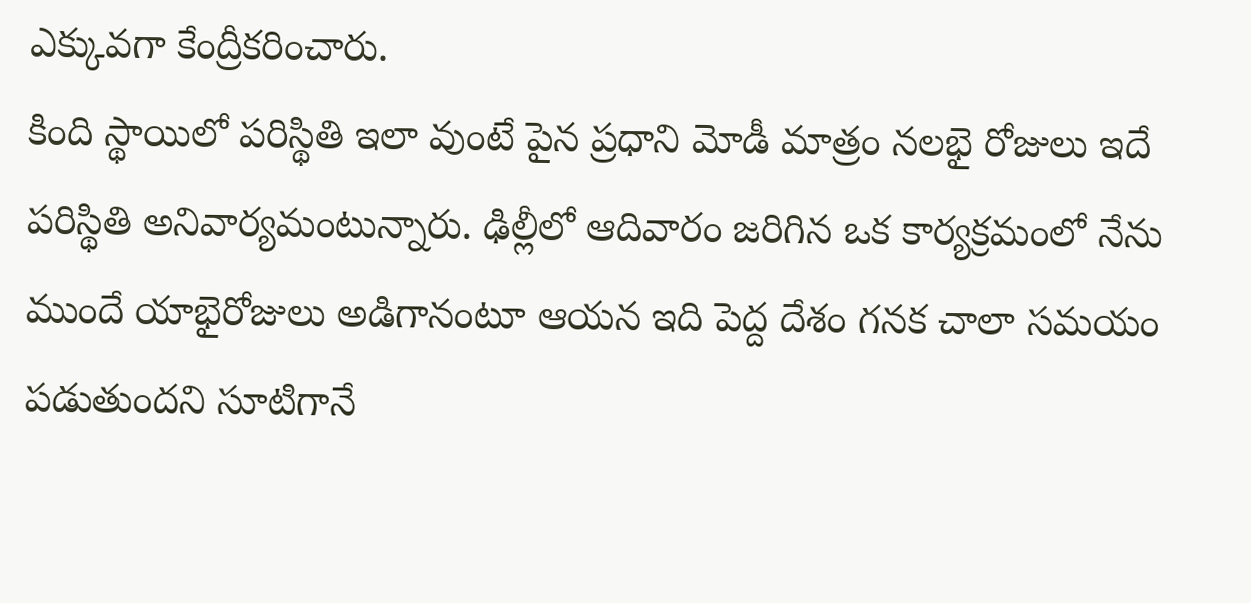ఎక్కువగా కేంద్రీకరించారు.
కింది స్థాయిలో పరిస్థితి ఇలా వుంటే పైన ప్రధాని మోడీ మాత్రం నలభై రోజులు ఇదే పరిస్థితి అనివార్యమంటున్నారు. ఢిల్లీలో ఆదివారం జరిగిన ఒక కార్యక్రమంలో నేను ముందే యాభైరోజులు అడిగానంటూ ఆయన ఇది పెద్ద దేశం గనక చాలా సమయం పడుతుందని సూటిగానే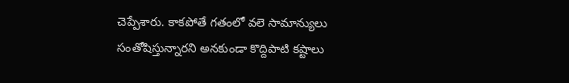చెప్పేశారు. కాకపోతే గతంలో వలె సామాన్యులు సంతోషిస్తున్నారని అనకుండా కొద్దిపాటి కష్టాలు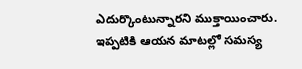ఎదుర్కొంటున్నారని ముక్తాయించారు. ఇప్పటికి ఆయన మాటల్లో సమస్య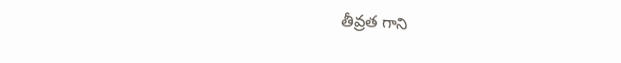తీవ్రత గాని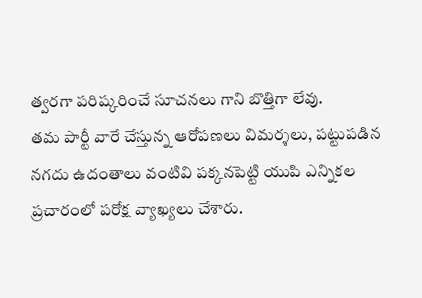త్వరగా పరిష్కరించే సూచనలు గాని బొత్తిగా లేవు.
తమ పార్టీ వారే చేస్తున్న ఆరోపణలు విమర్శలు, పట్టుపడిన నగదు ఉదంతాలు వంటివి పక్కనపెట్టి యుపి ఎన్నికల ప్రచారంలో పరోక్ష వ్యాఖ్యలు చేశారు.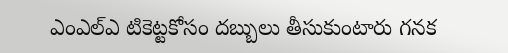ఎంఎల్‌ఎ టికెట్టకోసం దబ్బులు తీసుకుంటారు గనక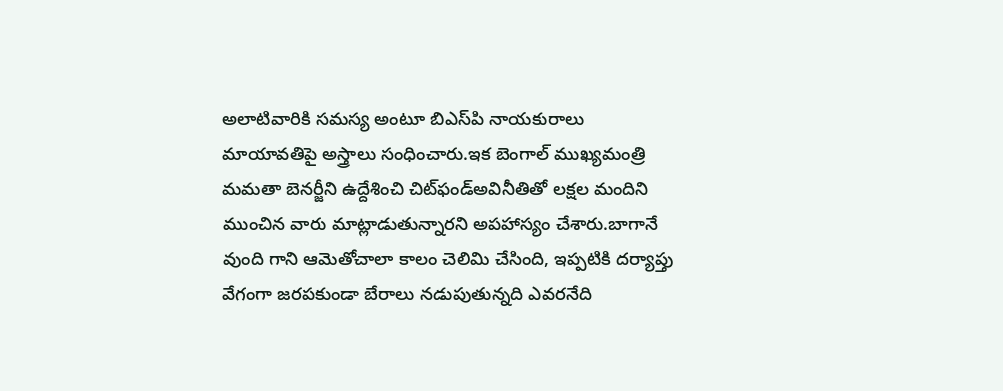అలాటివారికి సమస్య అంటూ బిఎస్‌పి నాయకురాలు మాయావతిపై అస్త్రాలు సంధించారు.ఇక బెంగాల్‌ ముఖ్యమంత్రి మమతా బెనర్జీని ఉద్దేశించి చిట్‌ఫండ్‌అవినీతితో లక్షల మందిని ముంచిన వారు మాట్లాడుతున్నారని అపహాస్యం చేశారు.బాగానే వుంది గాని ఆమెతోచాలా కాలం చెలిమి చేసింది, ఇప్పటికి దర్యాప్తు వేగంగా జరపకుండా బేరాలు నడుపుతున్నది ఎవరనేది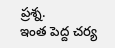ప్రశ్న.
ఇంత పెద్ద చర్య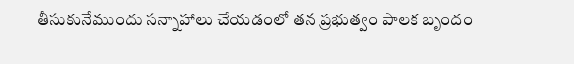తీసుకునేముందు సన్నాహాలు చేయడంలో తన ప్రభుత్వం పాలక బృందం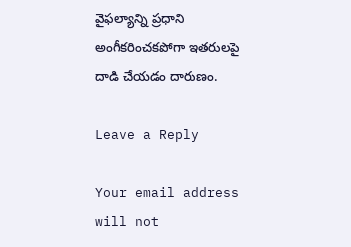వైఫల్యాన్ని ప్రధాని అంగీకరించకపోగా ఇతరులపై దాడి చేయడం దారుణం.

Leave a Reply

Your email address will not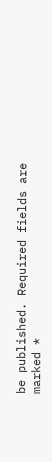be published. Required fields are marked *